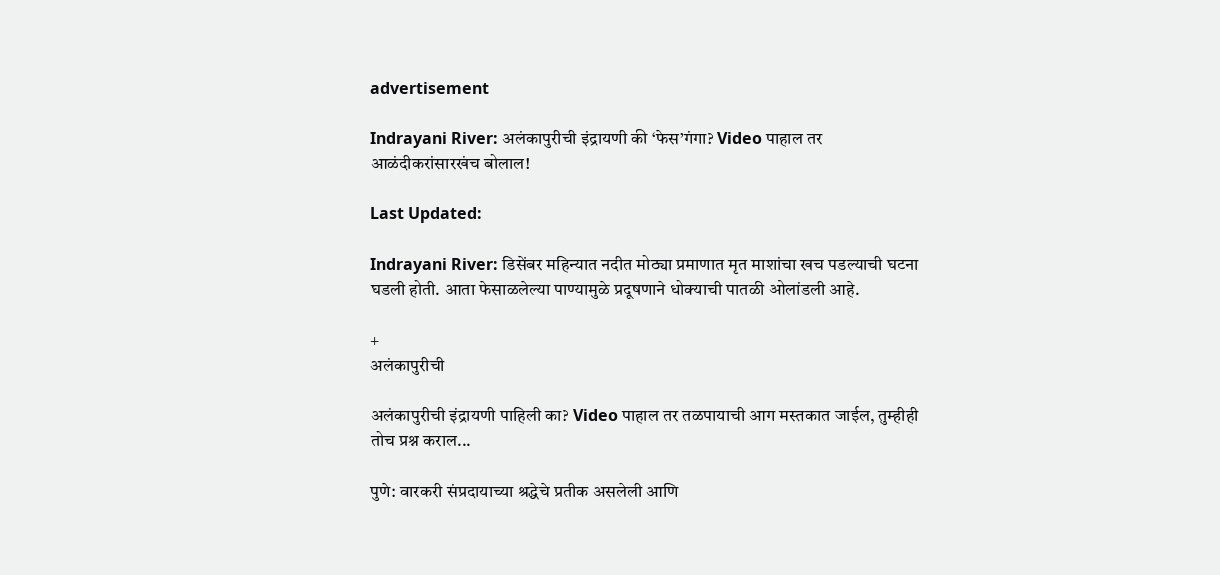advertisement

Indrayani River: अलंकापुरीची इंद्रायणी की ‘फेस’गंगा? Video पाहाल तर आळंदीकरांसारखंच बोलाल!

Last Updated:

Indrayani River: डिसेंबर महिन्यात नदीत मोठ्या प्रमाणात मृत माशांचा खच पडल्याची घटना घडली होती. आता फेसाळलेल्या पाण्यामुळे प्रदूषणाने धोक्याची पातळी ओलांडली आहे.

+
अलंकापुरीची

अलंकापुरीची इंद्रायणी पाहिली का? Video पाहाल तर तळपायाची आग मस्तकात जाईल, तुम्हीही तोच प्रश्न कराल...

पुणे: वारकरी संप्रदायाच्या श्रद्धेचे प्रतीक असलेली आणि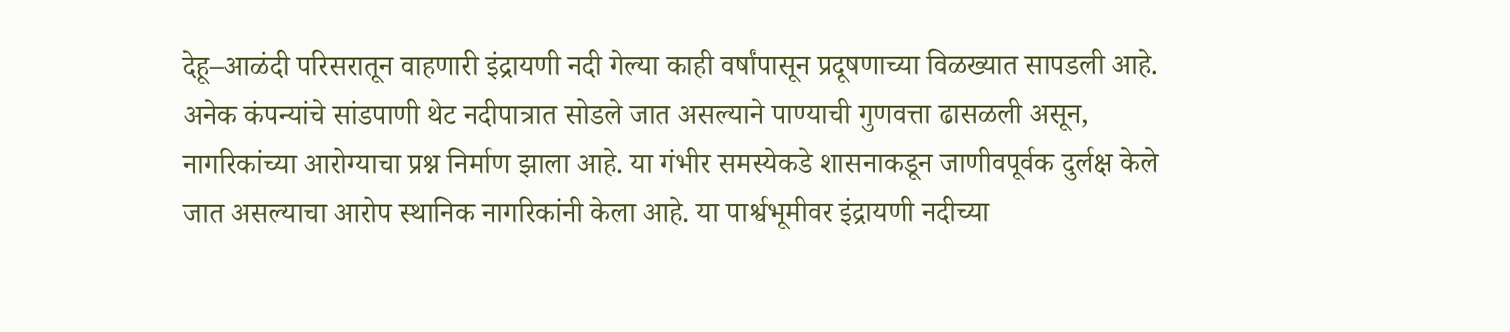देहू–आळंदी परिसरातून वाहणारी इंद्रायणी नदी गेल्या काही वर्षांपासून प्रदूषणाच्या विळख्यात सापडली आहे. अनेक कंपन्यांचे सांडपाणी थेट नदीपात्रात सोडले जात असल्याने पाण्याची गुणवत्ता ढासळली असून, नागरिकांच्या आरोग्याचा प्रश्न निर्माण झाला आहे. या गंभीर समस्येकडे शासनाकडून जाणीवपूर्वक दुर्लक्ष केले जात असल्याचा आरोप स्थानिक नागरिकांनी केला आहे. या पार्श्वभूमीवर इंद्रायणी नदीच्या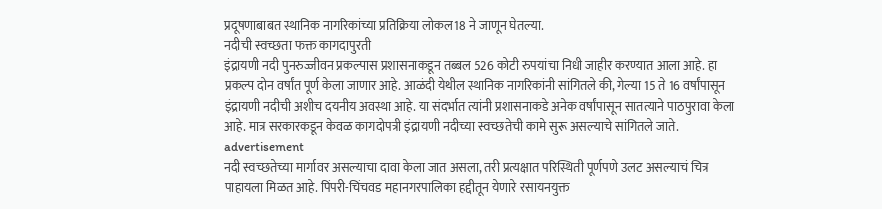प्रदूषणाबाबत स्थानिक नागरिकांच्या प्रतिक्रिया लोकल18 ने जाणून घेतल्या.
नदीची स्वच्छता फक्त कागदापुरती
इंद्रायणी नदी पुनरुज्जीवन प्रकल्पास प्रशासनाकडून तब्बल 526 कोटी रुपयांचा निधी जाहीर करण्यात आला आहे. हा प्रकल्प दोन वर्षांत पूर्ण केला जाणार आहे. आळंदी येथील स्थानिक नागरिकांनी सांगितले की, गेल्या 15 ते 16 वर्षांपासून इंद्रायणी नदीची अशीच दयनीय अवस्था आहे. या संदर्भात त्यांनी प्रशासनाकडे अनेक वर्षांपासून सातत्याने पाठपुरावा केला आहे. मात्र सरकारकडून केवळ कागदोपत्री इंद्रायणी नदीच्या स्वच्छतेची कामे सुरू असल्याचे सांगितले जाते.
advertisement
नदी स्वच्छतेच्या मार्गावर असल्याचा दावा केला जात असला, तरी प्रत्यक्षात परिस्थिती पूर्णपणे उलट असल्याचं चित्र पाहायला मिळत आहे. पिंपरी-चिंचवड महानगरपालिका हद्दीतून येणारे रसायनयुक्त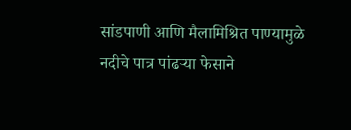सांडपाणी आणि मैलामिश्रित पाण्यामुळे नदीचे पात्र पांढऱ्या फेसाने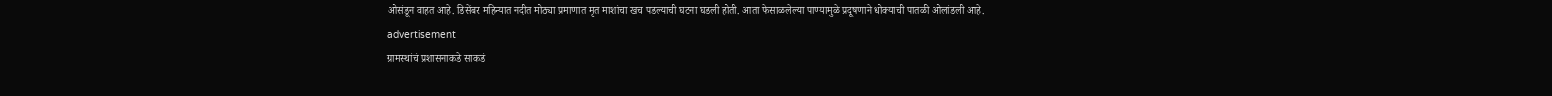ओसंडून वाहत आहे. डिसेंबर महिन्यात नदीत मोठ्या प्रमाणात मृत माशांचा खच पडल्याची घटना घडली होती. आता फेसाळलेल्या पाण्यामुळे प्रदूषणाने धोक्याची पातळी ओलांडली आहे.
advertisement
ग्रामस्थांचं प्रशासनाकडे साकडं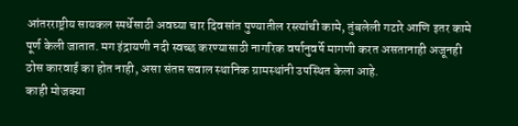आंतरराष्ट्रीय सायकल स्पर्धेसाठी अवघ्या चार दिवसांत पुण्यातील रस्त्यांची कामे, तुंबलेली गटारे आणि इतर कामे पूर्ण केली जातात. मग इंद्रायणी नदी स्वच्छ करण्यासाठी नागरिक वर्षानुवर्षे मागणी करत असतानाही अजूनही ठोस कारवाई का होत नाही, असा संतप्त सवाल स्थानिक ग्रामस्थांनी उपस्थित केला आहे.
काही मोजक्या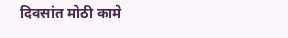दिवसांत मोठी कामे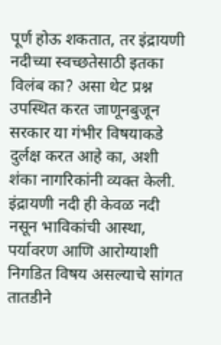पूर्ण होऊ शकतात, तर इंद्रायणी नदीच्या स्वच्छतेसाठी इतका विलंब का? असा थेट प्रश्न उपस्थित करत जाणूनबुजून सरकार या गंभीर विषयाकडे दुर्लक्ष करत आहे का, अशी शंका नागरिकांनी व्यक्त केली. इंद्रायणी नदी ही केवळ नदी नसून भाविकांची आस्था, पर्यावरण आणि आरोग्याशी निगडित विषय असल्याचे सांगत तातडीने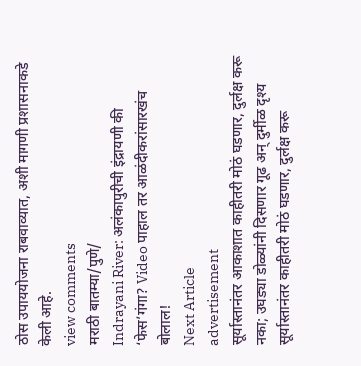ठोस उपाययोजना राबवाव्यात, अशी मागणी प्रशासनाकडे केली आहे.
view comments
मराठी बातम्या/पुणे/
Indrayani River: अलंकापुरीची इंद्रायणी की ‘फेस’गंगा? Video पाहाल तर आळंदीकरांसारखंच बोलाल!
Next Article
advertisement
सूर्यास्तानंतर आकाशात काहीतरी मोठं घडणार, दुर्लक्ष करू नका; उघड्या डोळ्यांनी दिसणार गूढ अन् दुर्मीळ दृश्य
सूर्यास्तानंतर काहीतरी मोठं घडणार, दुर्लक्ष करू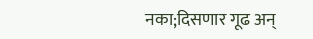नका;दिसणार गूढ अन्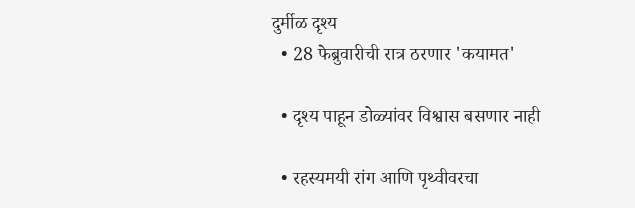दुर्मीळ दृश्य
  • 28 फेब्रुवारीची रात्र ठरणार 'कयामत'

  • दृश्य पाहून डोळ्यांवर विश्वास बसणार नाही

  • रहस्यमयी रांग आणि पृथ्वीवरचा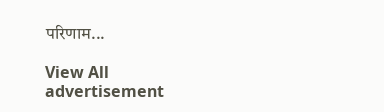परिणाम...

View All
advertisement